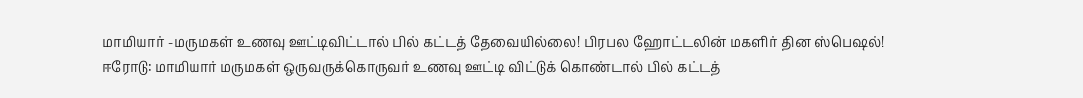மாமியார் -மருமகள் உணவு ஊட்டிவிட்டால் பில் கட்டத் தேவையில்லை! பிரபல ஹோட்டலின் மகளிர் தின ஸ்பெஷல்!
ஈரோடு: மாமியார் மருமகள் ஒருவருக்கொருவர் உணவு ஊட்டி விட்டுக் கொண்டால் பில் கட்டத்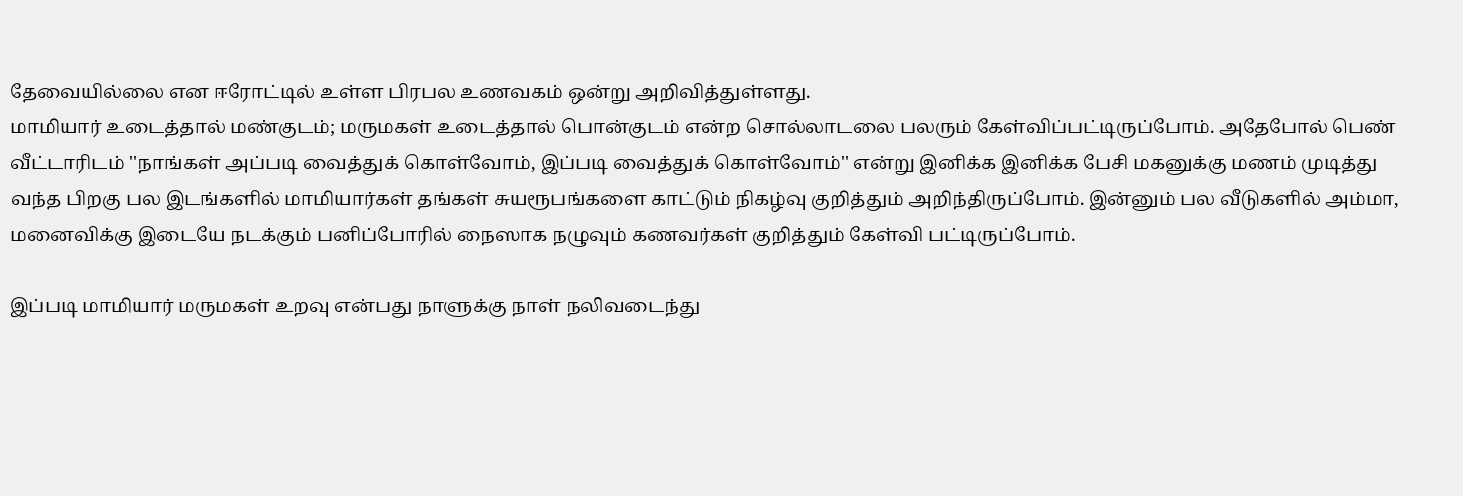தேவையில்லை என ஈரோட்டில் உள்ள பிரபல உணவகம் ஒன்று அறிவித்துள்ளது.
மாமியார் உடைத்தால் மண்குடம்; மருமகள் உடைத்தால் பொன்குடம் என்ற சொல்லாடலை பலரும் கேள்விப்பட்டிருப்போம். அதேபோல் பெண் வீட்டாரிடம் ''நாங்கள் அப்படி வைத்துக் கொள்வோம், இப்படி வைத்துக் கொள்வோம்'' என்று இனிக்க இனிக்க பேசி மகனுக்கு மணம் முடித்து வந்த பிறகு பல இடங்களில் மாமியார்கள் தங்கள் சுயரூபங்களை காட்டும் நிகழ்வு குறித்தும் அறிந்திருப்போம். இன்னும் பல வீடுகளில் அம்மா, மனைவிக்கு இடையே நடக்கும் பனிப்போரில் நைஸாக நழுவும் கணவர்கள் குறித்தும் கேள்வி பட்டிருப்போம்.

இப்படி மாமியார் மருமகள் உறவு என்பது நாளுக்கு நாள் நலிவடைந்து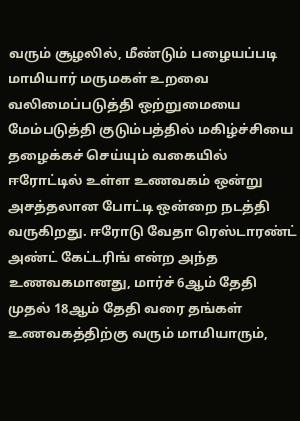வரும் சூழலில், மீண்டும் பழையப்படி மாமியார் மருமகள் உறவை வலிமைப்படுத்தி ஒற்றுமையை மேம்படுத்தி குடும்பத்தில் மகிழ்ச்சியை தழைக்கச் செய்யும் வகையில் ஈரோட்டில் உள்ள உணவகம் ஒன்று அசத்தலான போட்டி ஒன்றை நடத்தி வருகிறது. ஈரோடு வேதா ரெஸ்டாரண்ட் அண்ட் கேட்டரிங் என்ற அந்த உணவகமானது, மார்ச் 6ஆம் தேதி முதல் 18ஆம் தேதி வரை தங்கள் உணவகத்திற்கு வரும் மாமியாரும்,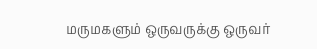மருமகளும் ஒருவருக்கு ஒருவர்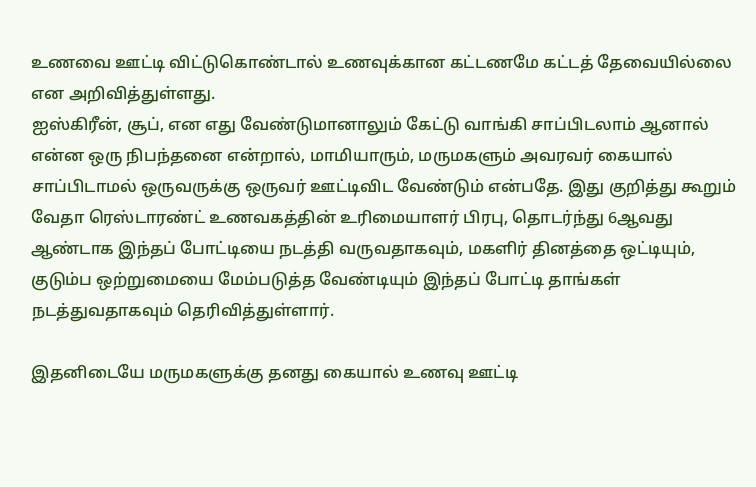உணவை ஊட்டி விட்டுகொண்டால் உணவுக்கான கட்டணமே கட்டத் தேவையில்லை என அறிவித்துள்ளது.
ஐஸ்கிரீன், சூப், என எது வேண்டுமானாலும் கேட்டு வாங்கி சாப்பிடலாம் ஆனால் என்ன ஒரு நிபந்தனை என்றால், மாமியாரும், மருமகளும் அவரவர் கையால் சாப்பிடாமல் ஒருவருக்கு ஒருவர் ஊட்டிவிட வேண்டும் என்பதே. இது குறித்து கூறும் வேதா ரெஸ்டாரண்ட் உணவகத்தின் உரிமையாளர் பிரபு, தொடர்ந்து 6ஆவது ஆண்டாக இந்தப் போட்டியை நடத்தி வருவதாகவும், மகளிர் தினத்தை ஒட்டியும், குடும்ப ஒற்றுமையை மேம்படுத்த வேண்டியும் இந்தப் போட்டி தாங்கள் நடத்துவதாகவும் தெரிவித்துள்ளார்.

இதனிடையே மருமகளுக்கு தனது கையால் உணவு ஊட்டி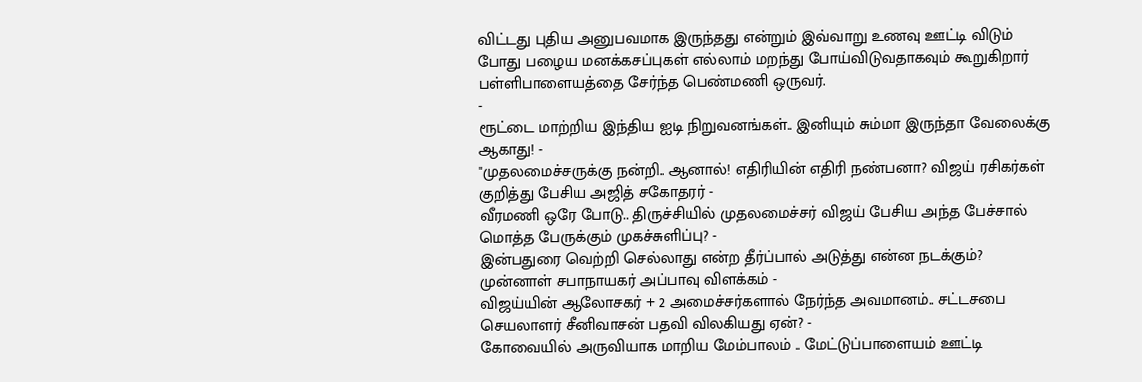விட்டது புதிய அனுபவமாக இருந்தது என்றும் இவ்வாறு உணவு ஊட்டி விடும் போது பழைய மனக்கசப்புகள் எல்லாம் மறந்து போய்விடுவதாகவும் கூறுகிறார் பள்ளிபாளையத்தை சேர்ந்த பெண்மணி ஒருவர்.
-
ரூட்டை மாற்றிய இந்திய ஐடி நிறுவனங்கள்.. இனியும் சும்மா இருந்தா வேலைக்கு ஆகாது! -
"முதலமைச்சருக்கு நன்றி.. ஆனால்! எதிரியின் எதிரி நண்பனா? விஜய் ரசிகர்கள் குறித்து பேசிய அஜித் சகோதரர் -
வீரமணி ஒரே போடு.. திருச்சியில் முதலமைச்சர் விஜய் பேசிய அந்த பேச்சால் மொத்த பேருக்கும் முகச்சுளிப்பு? -
இன்பதுரை வெற்றி செல்லாது என்ற தீர்ப்பால் அடுத்து என்ன நடக்கும்? முன்னாள் சபாநாயகர் அப்பாவு விளக்கம் -
விஜய்யின் ஆலோசகர் + 2 அமைச்சர்களால் நேர்ந்த அவமானம்.. சட்டசபை செயலாளர் சீனிவாசன் பதவி விலகியது ஏன்? -
கோவையில் அருவியாக மாறிய மேம்பாலம் .. மேட்டுப்பாளையம் ஊட்டி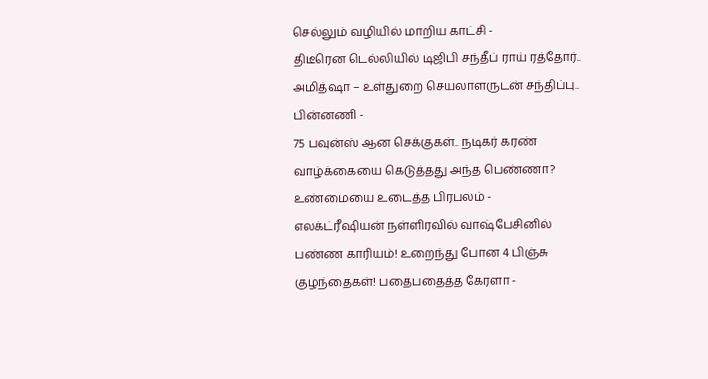செல்லும் வழியில் மாறிய காட்சி -
திடீரென டெல்லியில் டிஜிபி சந்தீப் ராய் ரத்தோர்.. அமித்ஷா – உள்துறை செயலாளருடன் சந்திப்பு.. பின்னணி -
75 பவுன்ஸ் ஆன செக்குகள்.. நடிகர் கரண் வாழ்க்கையை கெடுத்தது அந்த பெண்ணா? உண்மையை உடைத்த பிரபலம் -
எலக்ட்ரீஷியன் நள்ளிரவில் வாஷ்பேசினில் பண்ண காரியம்! உறைந்து போன 4 பிஞ்சு குழந்தைகள்! பதைபதைத்த கேரளா -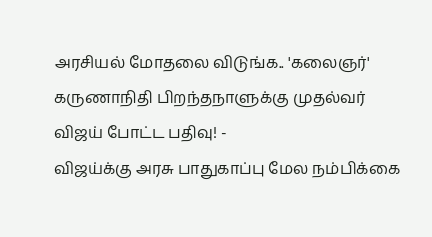அரசியல் மோதலை விடுங்க.. 'கலைஞர்' கருணாநிதி பிறந்தநாளுக்கு முதல்வர் விஜய் போட்ட பதிவு! -
விஜய்க்கு அரசு பாதுகாப்பு மேல நம்பிக்கை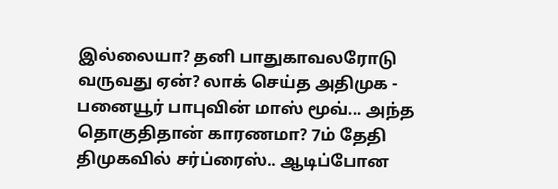இல்லையா? தனி பாதுகாவலரோடு வருவது ஏன்? லாக் செய்த அதிமுக -
பனையூர் பாபுவின் மாஸ் மூவ்... அந்த தொகுதிதான் காரணமா? 7ம் தேதி திமுகவில் சர்ப்ரைஸ்.. ஆடிப்போன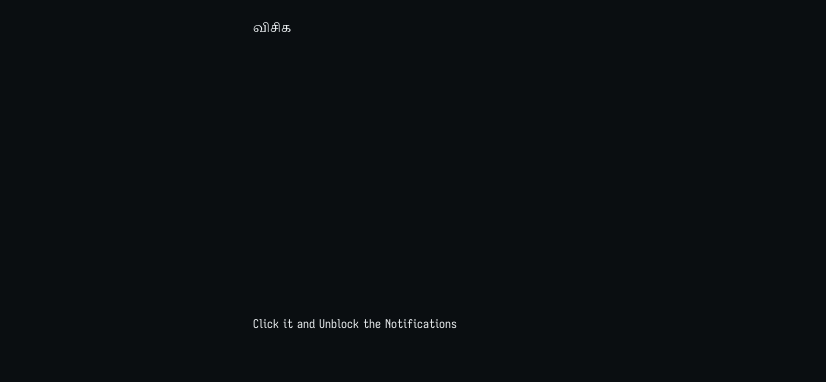விசிக












Click it and Unblock the Notifications